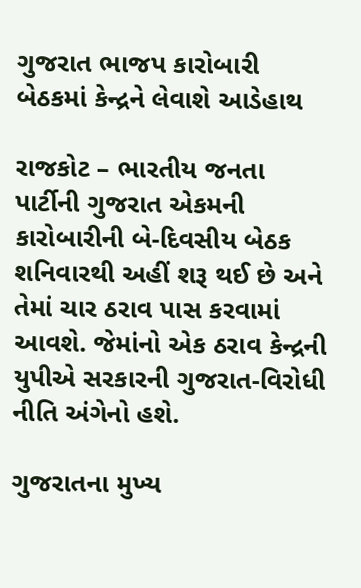ગુજરાત ભાજપ કારોબારી બેઠકમાં કેન્દ્રને લેવાશે આડેહાથ

રાજકોટ – ભારતીય જનતા પાર્ટીની ગુજરાત એકમની કારોબારીની બે-દિવસીય બેઠક શનિવારથી અહીં શરૂ થઈ છે અને તેમાં ચાર ઠરાવ પાસ કરવામાં આવશે. જેમાંનો એક ઠરાવ કેન્દ્રની યુપીએ સરકારની ગુજરાત-વિરોધી નીતિ અંગેનો હશે.

ગુજરાતના મુખ્ય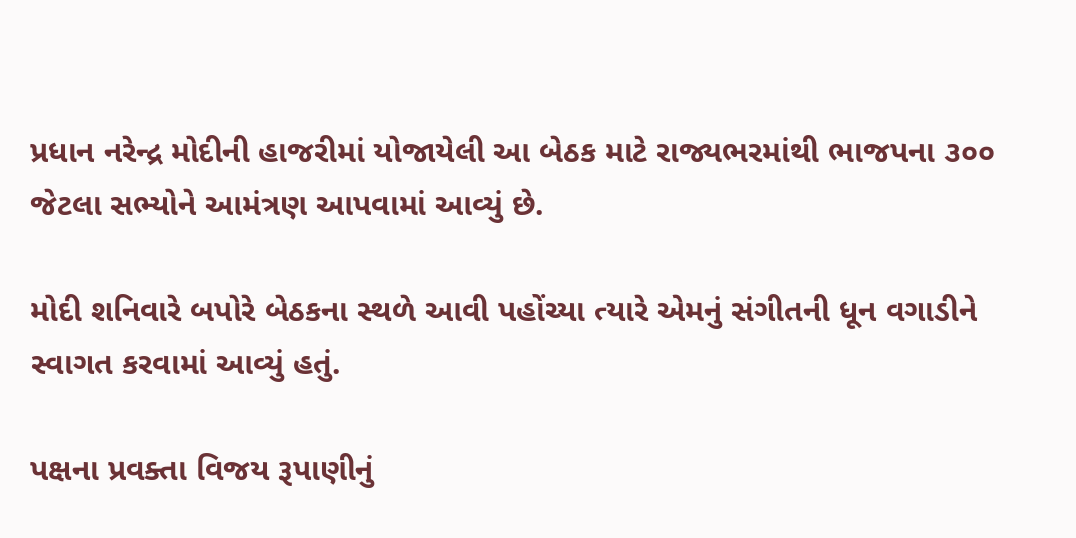પ્રધાન નરેન્દ્ર મોદીની હાજરીમાં યોજાયેલી આ બેઠક માટે રાજ્યભરમાંથી ભાજપના ૩૦૦ જેટલા સભ્યોને આમંત્રણ આપવામાં આવ્યું છે.

મોદી શનિવારે બપોરે બેઠકના સ્થળે આવી પહોંચ્યા ત્યારે એમનું સંગીતની ધૂન વગાડીને સ્વાગત કરવામાં આવ્યું હતું.

પક્ષના પ્રવક્તા વિજય રૂપાણીનું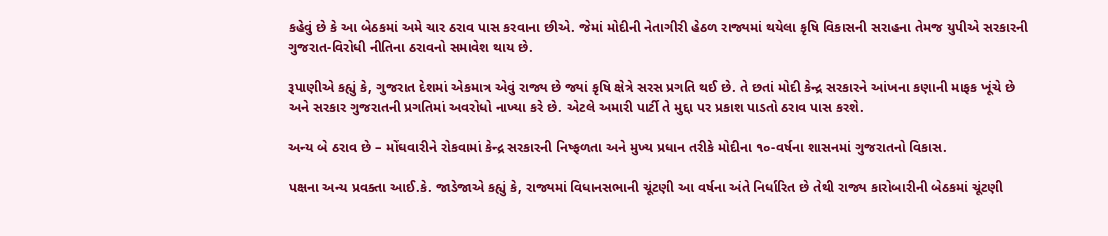કહેવું છે કે આ બેઠકમાં અમે ચાર ઠરાવ પાસ કરવાના છીએ. જેમાં મોદીની નેતાગીરી હેઠળ રાજ્યમાં થયેલા કૃષિ વિકાસની સરાહના તેમજ યુપીએ સરકારની ગુજરાત-વિરોધી નીતિના ઠરાવનો સમાવેશ થાય છે.

રૂપાણીએ કહ્યું કે, ગુજરાત દેશમાં એકમાત્ર એવું રાજ્ય છે જ્યાં કૃષિ ક્ષેત્રે સરસ પ્રગતિ થઈ છે. તે છતાં મોદી કેન્દ્ર સરકારને આંખના કણાની માફક ખૂંચે છે અને સરકાર ગુજરાતની પ્રગતિમાં અવરોધો નાખ્યા કરે છે. એટલે અમારી પાર્ટી તે મુદ્દા પર પ્રકાશ પાડતો ઠરાવ પાસ કરશે.

અન્ય બે ઠરાવ છે – મોંઘવારીને રોકવામાં કેન્દ્ર સરકારની નિષ્ફળતા અને મુખ્ય પ્રધાન તરીકે મોદીના ૧૦-વર્ષના શાસનમાં ગુજરાતનો વિકાસ.

પક્ષના અન્ય પ્રવક્તા આઈ.કે. જાડેજાએ કહ્યું કે, રાજ્યમાં વિધાનસભાની ચૂંટણી આ વર્ષના અંતે નિર્ધારિત છે તેથી રાજ્ય કારોબારીની બેઠકમાં ચૂંટણી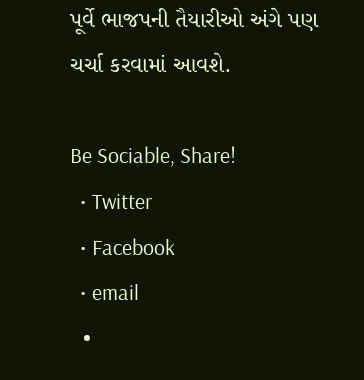પૂર્વે ભાજપની તૈયારીઓ અંગે પણ ચર્ચા કરવામાં આવશે.

Be Sociable, Share!
  • Twitter
  • Facebook
  • email
  •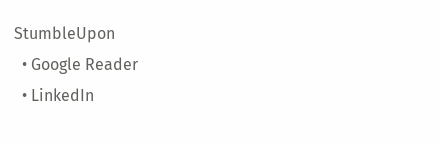StumbleUpon
  • Google Reader
  • LinkedIn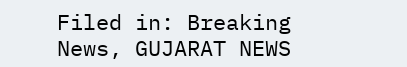Filed in: Breaking News, GUJARAT NEWS